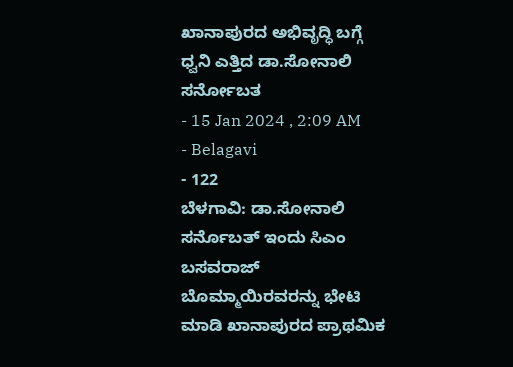ಖಾನಾಪುರದ ಅಭಿವೃದ್ಧಿ ಬಗ್ಗೆ ಧ್ವನಿ ಎತ್ತಿದ ಡಾ.ಸೋನಾಲಿ ಸರ್ನೋಬತ
- 15 Jan 2024 , 2:09 AM
- Belagavi
- 122
ಬೆಳಗಾವಿ: ಡಾ.ಸೋನಾಲಿ ಸರ್ನೊಬತ್ ಇಂದು ಸಿಎಂ ಬಸವರಾಜ್ ಬೊಮ್ಮಾಯಿರವರನ್ನು ಭೇಟಿ ಮಾಡಿ ಖಾನಾಪುರದ ಪ್ರಾಥಮಿಕ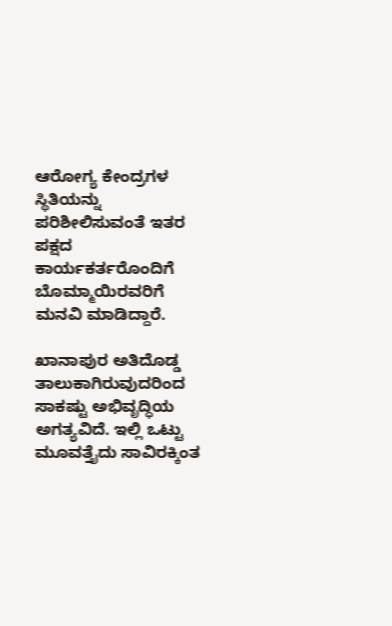ಆರೋಗ್ಯ ಕೇಂದ್ರಗಳ ಸ್ಥಿತಿಯನ್ನು ಪರಿಶೀಲಿಸುವಂತೆ ಇತರ ಪಕ್ಷದ ಕಾರ್ಯಕರ್ತರೊಂದಿಗೆ ಬೊಮ್ಮಾಯಿರವರಿಗೆ ಮನವಿ ಮಾಡಿದ್ದಾರೆ.

ಖಾನಾಪುರ ಅತಿದೊಡ್ಡ ತಾಲುಕಾಗಿರುವುದರಿಂದ ಸಾಕಷ್ಟು ಅಭಿವೃದ್ಧಿಯ ಅಗತ್ಯವಿದೆ. ಇಲ್ಲಿ ಒಟ್ಟು ಮೂವತ್ತೈದು ಸಾವಿರಕ್ಕಿಂತ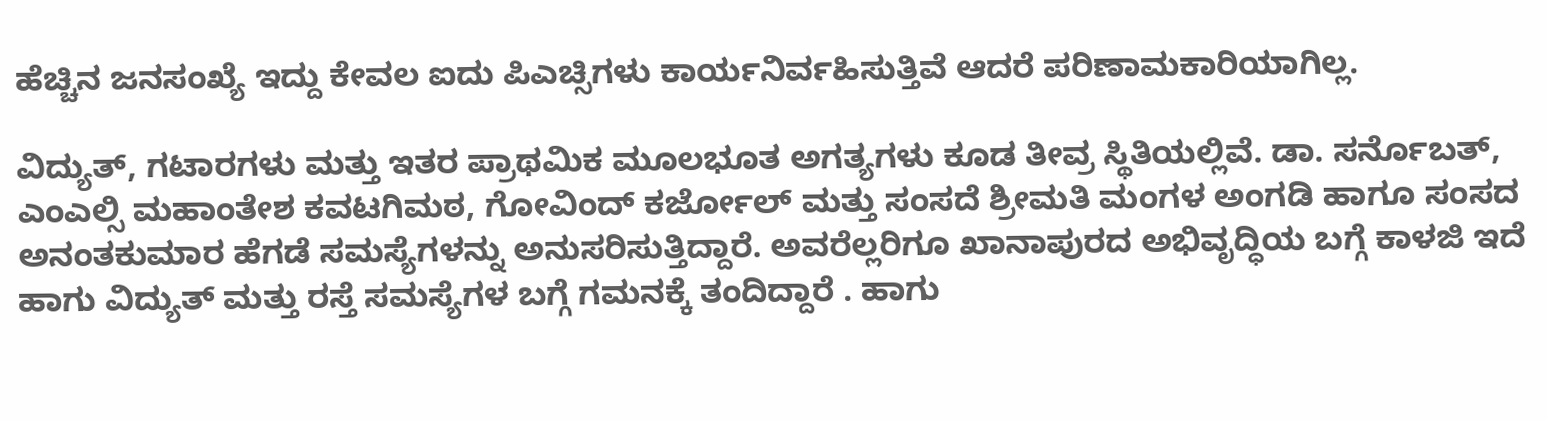ಹೆಚ್ಚಿನ ಜನಸಂಖ್ಯೆ ಇದ್ದು ಕೇವಲ ಐದು ಪಿಎಚ್ಸಿಗಳು ಕಾರ್ಯನಿರ್ವಹಿಸುತ್ತಿವೆ ಆದರೆ ಪರಿಣಾಮಕಾರಿಯಾಗಿಲ್ಲ.

ವಿದ್ಯುತ್, ಗಟಾರಗಳು ಮತ್ತು ಇತರ ಪ್ರಾಥಮಿಕ ಮೂಲಭೂತ ಅಗತ್ಯಗಳು ಕೂಡ ತೀವ್ರ ಸ್ಥಿತಿಯಲ್ಲಿವೆ. ಡಾ. ಸರ್ನೊಬತ್, ಎಂಎಲ್ಸಿ ಮಹಾಂತೇಶ ಕವಟಗಿಮಠ, ಗೋವಿಂದ್ ಕರ್ಜೋಲ್ ಮತ್ತು ಸಂಸದೆ ಶ್ರೀಮತಿ ಮಂಗಳ ಅಂಗಡಿ ಹಾಗೂ ಸಂಸದ ಅನಂತಕುಮಾರ ಹೆಗಡೆ ಸಮಸ್ಯೆಗಳನ್ನು ಅನುಸರಿಸುತ್ತಿದ್ದಾರೆ. ಅವರೆಲ್ಲರಿಗೂ ಖಾನಾಪುರದ ಅಭಿವೃದ್ಧಿಯ ಬಗ್ಗೆ ಕಾಳಜಿ ಇದೆ ಹಾಗು ವಿದ್ಯುತ್ ಮತ್ತು ರಸ್ತೆ ಸಮಸ್ಯೆಗಳ ಬಗ್ಗೆ ಗಮನಕ್ಕೆ ತಂದಿದ್ದಾರೆ . ಹಾಗು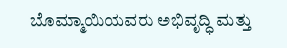ಬೊಮ್ಮಾಯಿಯವರು ಅಭಿವೃದ್ಧಿ ಮತ್ತು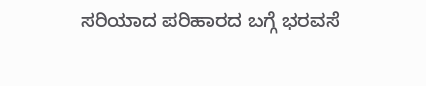ಸರಿಯಾದ ಪರಿಹಾರದ ಬಗ್ಗೆ ಭರವಸೆ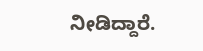ನೀಡಿದ್ದಾರೆ.